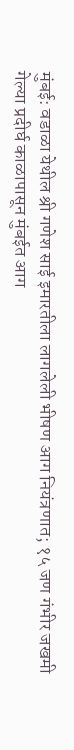मुंबई: वडाळा येथील श्री गणेश साई इमारतीला लागलेली भीषण आग नियंत्रणात; १५ जण गंभीर जखमी
गेल्या प्रदीर्घ काळापासून मुंबईत आग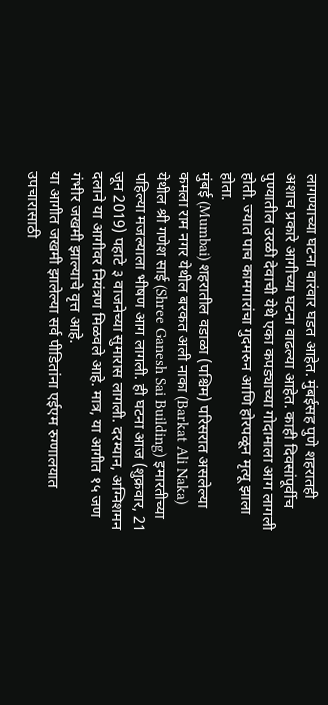लागण्याच्या घटना वारंवार घडत आहेत. मुंबईसह पुणे शहरातही अशाच प्रकारे आगीच्या घटना वाढल्या आहेत. काही दिवसांपूर्वीच पुण्यातील उरळी देवाची येथे एका कपड्याच्या गोदामाला आग लागली होती. ज्यात पाच कामगारांचा गुदमरुन आणि होरपळून मृत्यू झाला होता.
मुंबई (Mumbai) शहरातील वडाळा (पश्चिम) परिसरात असलेल्या कमला राम नगर येथील बरकत अली नाका (Barkat Ali Naka) येथील श्री गणेश साई (Shree Ganesh Sai Building) इमारतीच्या पहिल्या मजल्याला भीषण आग लागली. ही घटना आज (शुक्रवार, 21 जून 2019) पहाटे ३ वाजनेच्या सुमारास लागली. दरम्यान, अग्निशमन दलाने या आगीवर नियंत्रण मिळवले आहे. मात्र, या आगीत १५ जण गंभीर जखमी झाल्याचे वृत्त आहे.
या आगीत जखमी झालेल्या सर्व पीडितांना एईएम रुग्णालयात उपचारासाठी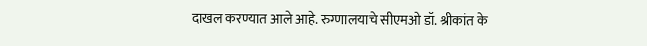दाखल करण्यात आले आहे. रुग्णालयाचे सीएमओ डॉ. श्रीकांत के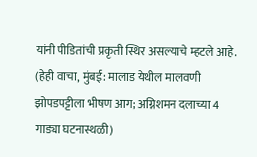यांनी पीडितांची प्रकृती स्थिर असल्याचे म्हटले आहे. (हेही वाचा, मुंबई: मालाड येथील मालवणी झोपडपट्टीला भीषण आग; अग्निशमन दलाच्या 4 गाड्या घटनास्थळी)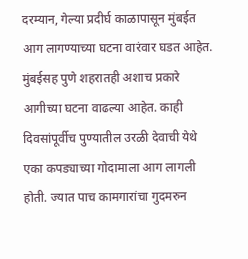दरम्यान, गेल्या प्रदीर्घ काळापासून मुंबईत आग लागण्याच्या घटना वारंवार घडत आहेत. मुंबईसह पुणे शहरातही अशाच प्रकारे आगीच्या घटना वाढल्या आहेत. काही दिवसांपूर्वीच पुण्यातील उरळी देवाची येथे एका कपड्याच्या गोदामाला आग लागली होती. ज्यात पाच कामगारांचा गुदमरुन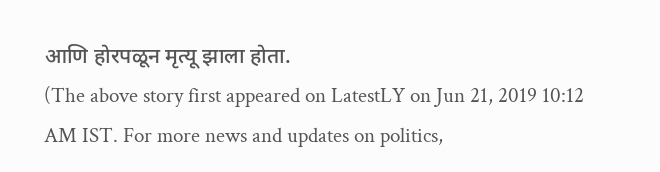आणि होरपळून मृत्यू झाला होता.
(The above story first appeared on LatestLY on Jun 21, 2019 10:12 AM IST. For more news and updates on politics,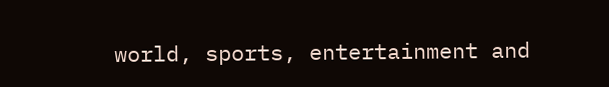world, sports, entertainment and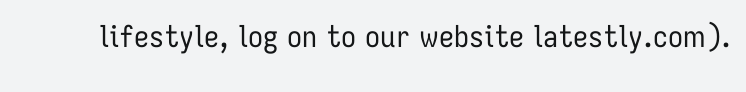lifestyle, log on to our website latestly.com).